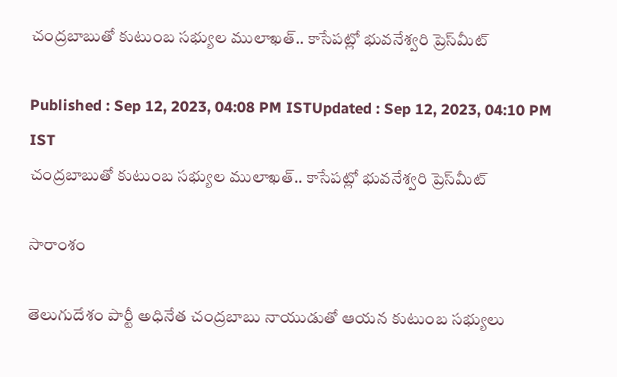చంద్రబాబుతో కుటుంబ సభ్యుల ములాఖత్.. కాసేపట్లో భువనేశ్వరి ప్రెస్‌మీట్

Published : Sep 12, 2023, 04:08 PM ISTUpdated : Sep 12, 2023, 04:10 PM IST
చంద్రబాబుతో కుటుంబ సభ్యుల ములాఖత్.. కాసేపట్లో భువనేశ్వరి ప్రెస్‌మీట్

సారాంశం

తెలుగుదేశం పార్టీ అధినేత చంద్రబాబు నాయుడుతో ఆయన కుటుంబ సభ్యులు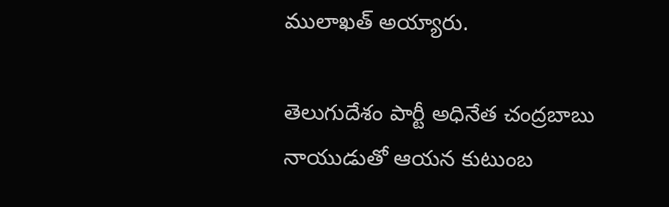ములాఖత్ అయ్యారు.

తెలుగుదేశం పార్టీ అధినేత చంద్రబాబు నాయుడుతో ఆయన కుటుంబ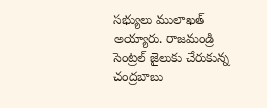సభ్యులు ములాఖత్ అయ్యారు. రాజమండ్రి సెంట్రల్ జైలుకు చేరుకున్న చంద్రబాబు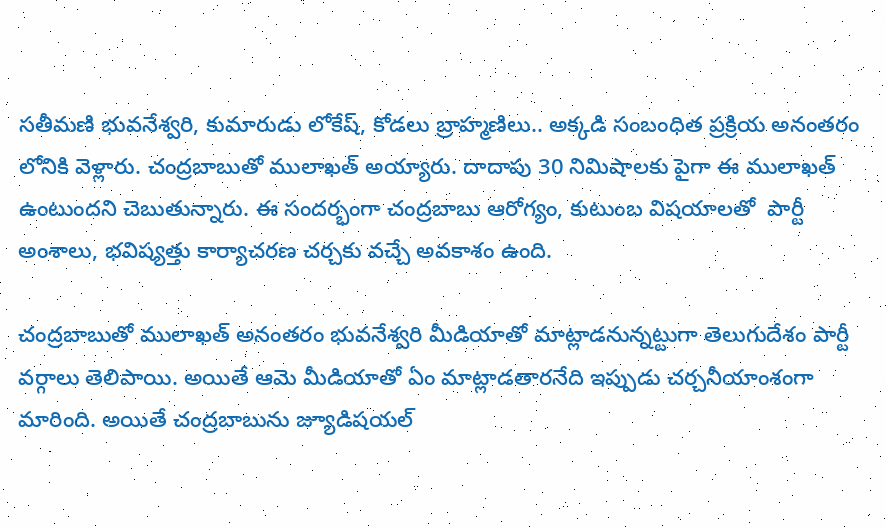సతీమణి భువనేశ్వరి, కుమారుడు లోకేష్, కోడలు బ్రాహ్మణిలు.. అక్కడి సంబంధిత ప్రక్రియ అనంతరం లోనికి వెళ్లారు. చంద్రబాబుతో ములాఖత్ అయ్యారు. దాదాపు 30 నిమిషాలకు పైగా ఈ ములాఖత్ ఉంటుందని చెబుతున్నారు. ఈ సందర్భంగా చంద్రబాబు ఆరోగ్యం, కుటుంబ విషయాలతో  పార్టీ అంశాలు, భవిష్యత్తు కార్యాచరణ చర్చకు వచ్చే అవకాశం ఉంది.

చంద్రబాబుతో ములాఖత్ అనంతరం భువనేశ్వరి మీడియాతో మాట్లాడనున్నట్టుగా తెలుగుదేశం పార్టీ వర్గాలు తెలిపాయి. అయితే ఆమె మీడియాతో ఏం మాట్లాడతారనేది ఇప్పుడు చర్చనీయాంశంగా మారింది. అయితే చంద్రబాబును జ్యూడిషయల్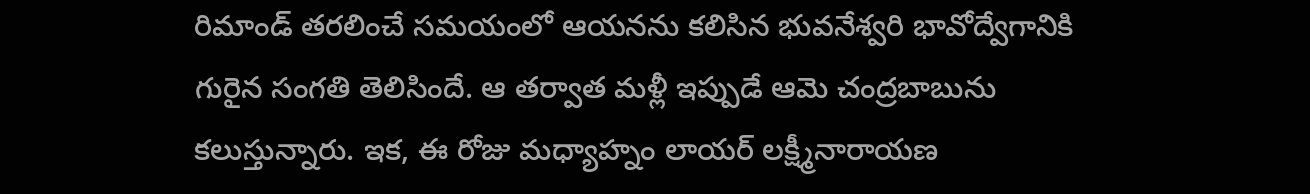రిమాండ్ తరలించే సమయంలో ఆయనను కలిసిన భువనేశ్వరి భావోద్వేగానికి గురైన సంగతి తెలిసిందే. ఆ తర్వాత మళ్లీ ఇప్పుడే ఆమె చంద్రబాబును  కలుస్తున్నారు. ఇక, ఈ రోజు మధ్యాహ్నం లాయర్ లక్ష్మీనారాయణ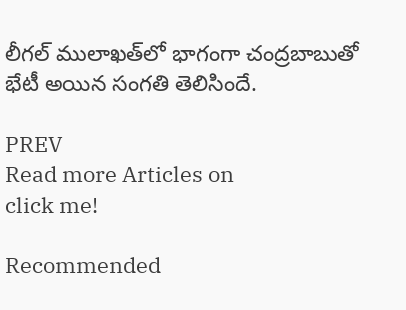లీగల్ ములాఖత్‌లో భాగంగా చంద్రబాబుతో భేటీ అయిన సంగతి తెలిసిందే.

PREV
Read more Articles on
click me!

Recommended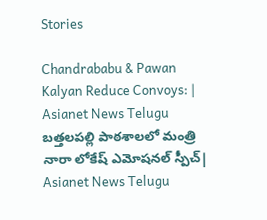Stories

Chandrababu & Pawan Kalyan Reduce Convoys: | Asianet News Telugu
బత్తలపల్లి పాఠశాలలో మంత్రి నారా లోకేష్ ఎమోషనల్ స్పీచ్| Asianet News Telugu